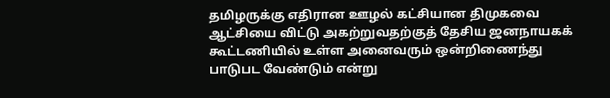தமிழருக்கு எதிரான ஊழல் கட்சியான திமுகவை ஆட்சியை விட்டு அகற்றுவதற்குத் தேசிய ஜனநாயகக் கூட்டணியில் உள்ள அனைவரும் ஒன்றிணைந்து பாடுபட வேண்டும் என்று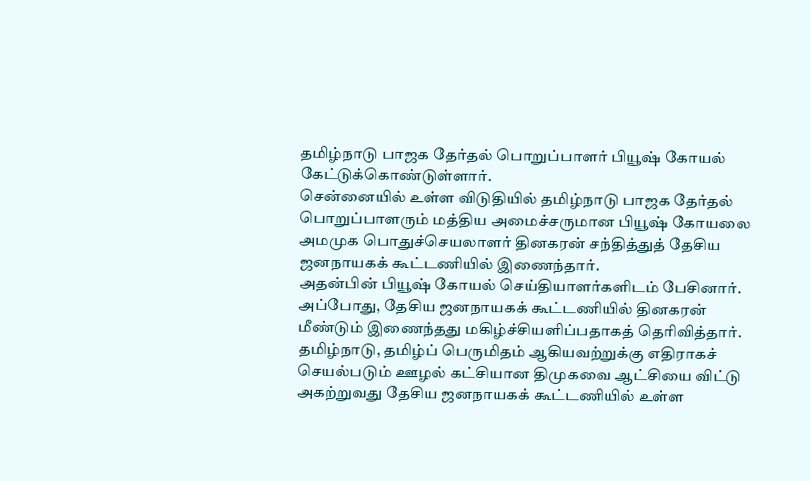தமிழ்நாடு பாஜக தேர்தல் பொறுப்பாளர் பியூஷ் கோயல் கேட்டுக்கொண்டுள்ளார்.
சென்னையில் உள்ள விடுதியில் தமிழ்நாடு பாஜக தேர்தல் பொறுப்பாளரும் மத்திய அமைச்சருமான பியூஷ் கோயலை அமமுக பொதுச்செயலாளர் தினகரன் சந்தித்துத் தேசிய ஜனநாயகக் கூட்டணியில் இணைந்தார்.
அதன்பின் பியூஷ் கோயல் செய்தியாளர்களிடம் பேசினார். அப்போது, தேசிய ஜனநாயகக் கூட்டணியில் தினகரன் மீண்டும் இணைந்தது மகிழ்ச்சியளிப்பதாகத் தெரிவித்தார். தமிழ்நாடு, தமிழ்ப் பெருமிதம் ஆகியவற்றுக்கு எதிராகச் செயல்படும் ஊழல் கட்சியான திமுகவை ஆட்சியை விட்டு அகற்றுவது தேசிய ஜனநாயகக் கூட்டணியில் உள்ள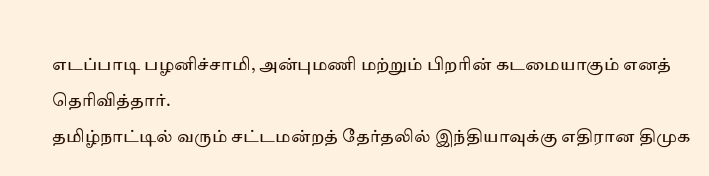எடப்பாடி பழனிச்சாமி, அன்புமணி மற்றும் பிறரின் கடமையாகும் எனத் தெரிவித்தார்.
தமிழ்நாட்டில் வரும் சட்டமன்றத் தேர்தலில் இந்தியாவுக்கு எதிரான திமுக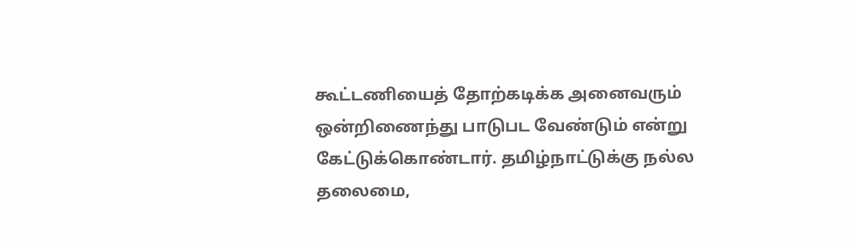கூட்டணியைத் தோற்கடிக்க அனைவரும் ஒன்றிணைந்து பாடுபட வேண்டும் என்று கேட்டுக்கொண்டார். தமிழ்நாட்டுக்கு நல்ல தலைமை,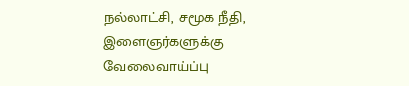நல்லாட்சி, சமூக நீதி, இளைஞர்களுக்கு வேலைவாய்ப்பு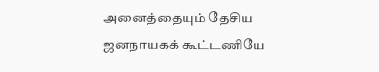அனைத்தையும் தேசிய ஜனநாயகக் கூட்டணியே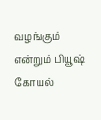வழங்கும் என்றும் பியூஷ் கோயல்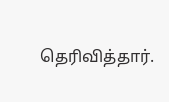தெரிவித்தார்.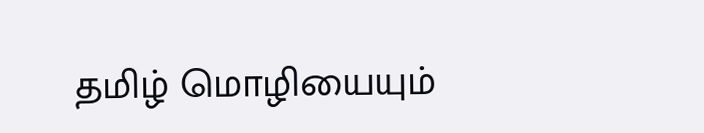தமிழ் மொழியையும்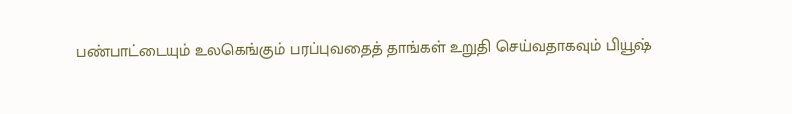பண்பாட்டையும் உலகெங்கும் பரப்புவதைத் தாங்கள் உறுதி செய்வதாகவும் பியூஷ்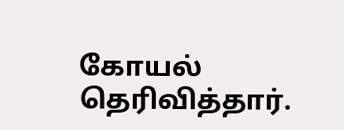கோயல் தெரிவித்தார்.